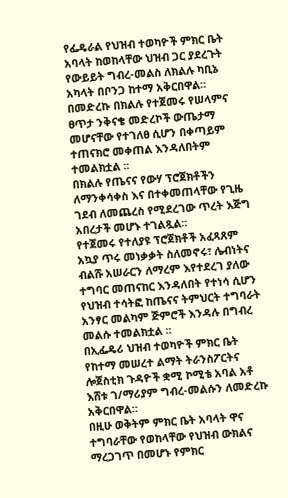የፌዴራል የህዝብ ተወካዮች ምክር ቤት አባላት ከወከላቸው ህዝብ ጋር ያደረጉት የውይይት ግብረ-መልስ ለክልሉ ካቢኔ አካላት በቦንጋ ከተማ አቅርበዋል።
በመድረኩ በክልሉ የተጀመሩ የሠላምና ፀጥታ ንቅናቄ መድረኮች ውጤታማ መሆናቸው የተገለፀ ሲሆን በቀጣይም ተጠናክሮ መቀጠል እንዳለበትም ተመልክቷል ፡፡
በክልሉ የጤናና የውሃ ፕሮጀክቶችን ለማንቀሳቀስ እና በተቀመጠላቸው የጊዜ ገደብ ለመጨረስ የሚደረገው ጥረት እጅግ አበረታች መሆኑ ተገልጿል፡፡
የተጀመሩ የተለያዩ ፕሮጀክቶች አፈጻጸም አኳያ ጥሩ መነቃቃት ስለመኖሩ፣ ሌብነትና ብልሹ አሠራርን ለማረም እየተደረገ ያለው ተግባር መጠናከር እንዳለበት የተነሳ ሲሆን የህዝብ ተሳትፎ ከጤናና ትምህርት ተግባራት አንፃር መልካም ጅምሮች እንዳሉ በግብረ መልሱ ተመልክቷል ፡፡
በኢፌዴሪ ህዝብ ተወካዮች ምክር ቤት የከተማ መሠረተ ልማት ትራንስፖርትና ሎጀስቲክ ጉዳዮች ቋሚ ኮሚቴ አባል አቶ እሸቱ ገ/ማሪያም ግብረ-መልሱን ለመድረኩ አቅርበዋል።
በዚሁ ወቅትም ምክር ቤት አባላት ዋና ተግባራቸው የወከላቸው የህዝብ ውክልና ማረጋገጥ በመሆኑ የምክር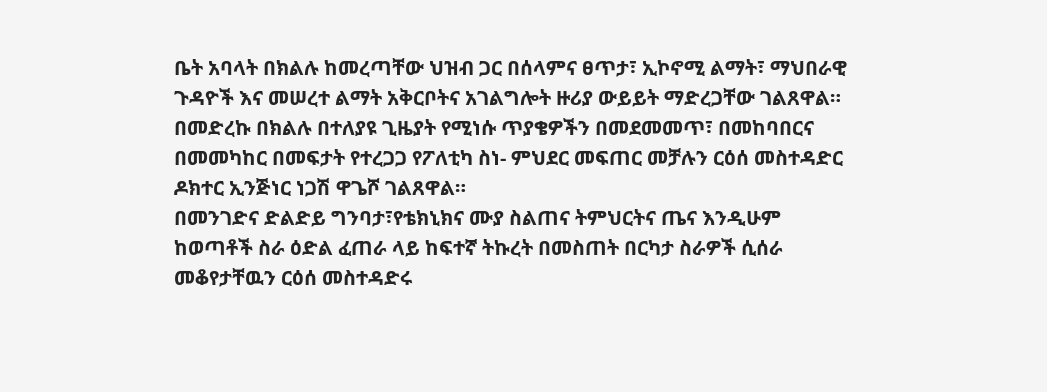ቤት አባላት በክልሉ ከመረጣቸው ህዝብ ጋር በሰላምና ፀጥታ፣ ኢኮኖሚ ልማት፣ ማህበራዊ ጉዳዮች እና መሠረተ ልማት አቅርቦትና አገልግሎት ዙሪያ ውይይት ማድረጋቸው ገልጸዋል።
በመድረኩ በክልሉ በተለያዩ ጊዜያት የሚነሱ ጥያቄዎችን በመደመመጥ፣ በመከባበርና በመመካከር በመፍታት የተረጋጋ የፖለቲካ ስነ- ምህደር መፍጠር መቻሉን ርዕሰ መስተዳድር ዶክተር ኢንጅነር ነጋሽ ዋጌሾ ገልጸዋል።
በመንገድና ድልድይ ግንባታ፣የቴክኒክና ሙያ ስልጠና ትምህርትና ጤና እንዲሁም ከወጣቶች ስራ ዕድል ፈጠራ ላይ ከፍተኛ ትኩረት በመስጠት በርካታ ስራዎች ሲሰራ መቆየታቸዉን ርዕሰ መስተዳድሩ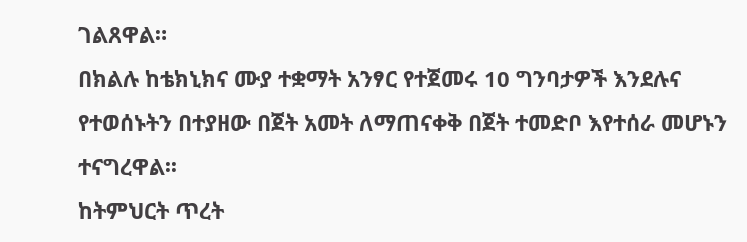ገልጸዋል።
በክልሉ ከቴክኒክና ሙያ ተቋማት አንፃር የተጀመሩ 10 ግንባታዎች እንደሉና የተወሰኑትን በተያዘው በጀት አመት ለማጠናቀቅ በጀት ተመድቦ እየተሰራ መሆኑን ተናግረዋል፡፡
ከትምህርት ጥረት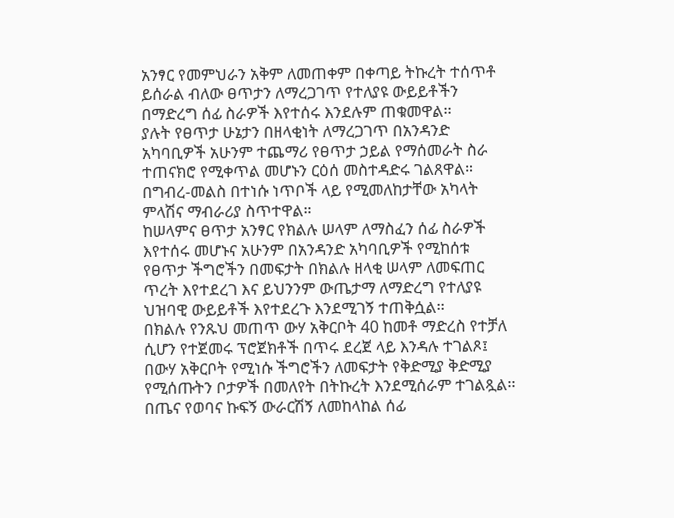አንፃር የመምህራን አቅም ለመጠቀም በቀጣይ ትኩረት ተሰጥቶ ይሰራል ብለው ፀጥታን ለማረጋገጥ የተለያዩ ውይይቶችን በማድረግ ሰፊ ስራዎች እየተሰሩ እንደሉም ጠቁመዋል፡፡
ያሉት የፀጥታ ሁኔታን በዘላቂነት ለማረጋገጥ በአንዳንድ አካባቢዎች አሁንም ተጨማሪ የፀጥታ ኃይል የማሰመራት ስራ ተጠናክሮ የሚቀጥል መሆኑን ርዕሰ መስተዳድሩ ገልጸዋል።
በግብረ-መልስ በተነሱ ነጥቦች ላይ የሚመለከታቸው አካላት ምላሽና ማብራሪያ ስጥተዋል።
ከሠላምና ፀጥታ አንፃር የክልሉ ሠላም ለማስፈን ሰፊ ስራዎች እየተሰሩ መሆኑና አሁንም በአንዳንድ አካባቢዎች የሚከሰቱ የፀጥታ ችግሮችን በመፍታት በክልሉ ዘላቂ ሠላም ለመፍጠር ጥረት እየተደረገ እና ይህንንም ውጤታማ ለማድረግ የተለያዩ ህዝባዊ ውይይቶች እየተደረጉ እንደሚገኝ ተጠቅሷል፡፡
በክልሉ የንጹህ መጠጥ ውሃ አቅርቦት 40 ከመቶ ማድረስ የተቻለ ሲሆን የተጀመሩ ፕሮጀክቶች በጥሩ ደረጀ ላይ እንዳሉ ተገልጾ፤ በውሃ አቅርቦት የሚነሱ ችግሮችን ለመፍታት የቅድሚያ ቅድሚያ የሚሰጡትን ቦታዎች በመለየት በትኩረት እንደሚሰራም ተገልጿል፡፡
በጤና የወባና ኩፍኝ ውራርሽኝ ለመከላከል ሰፊ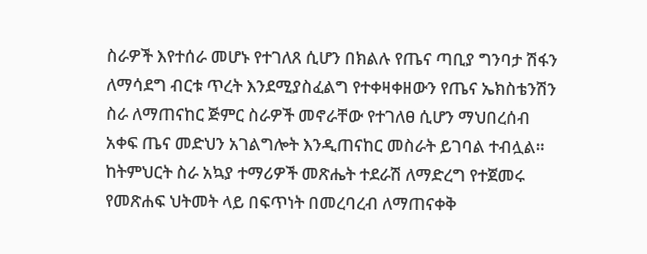ስራዎች እየተሰራ መሆኑ የተገለጸ ሲሆን በክልሉ የጤና ጣቢያ ግንባታ ሽፋን ለማሳደግ ብርቱ ጥረት እንደሚያስፈልግ የተቀዛቀዘውን የጤና ኤክስቴንሽን ስራ ለማጠናከር ጅምር ስራዎች መኖራቸው የተገለፀ ሲሆን ማህበረሰብ አቀፍ ጤና መድህን አገልግሎት እንዲጠናከር መስራት ይገባል ተብሏል።
ከትምህርት ስራ አኳያ ተማሪዎች መጽሔት ተደራሽ ለማድረግ የተጀመሩ የመጽሐፍ ህትመት ላይ በፍጥነት በመረባረብ ለማጠናቀቅ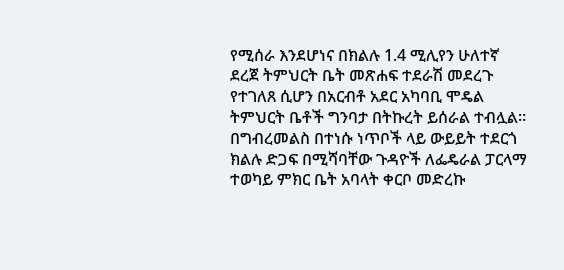የሚሰራ እንደሆነና በክልሉ 1.4 ሚሊየን ሁለተኛ ደረጀ ትምህርት ቤት መጽሐፍ ተደራሽ መደረጉ የተገለጸ ሲሆን በአርብቶ አደር አካባቢ ሞዴል ትምህርት ቤቶች ግንባታ በትኩረት ይሰራል ተብሏል።
በግብረመልስ በተነሱ ነጥቦች ላይ ውይይት ተደርጎ ክልሉ ድጋፍ በሚሻባቸው ጉዳዮች ለፌዴራል ፓርላማ ተወካይ ምክር ቤት አባላት ቀርቦ መድረኩ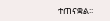ተጠናቋል፡፡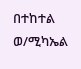በተከተል ወ/ሚካኤል